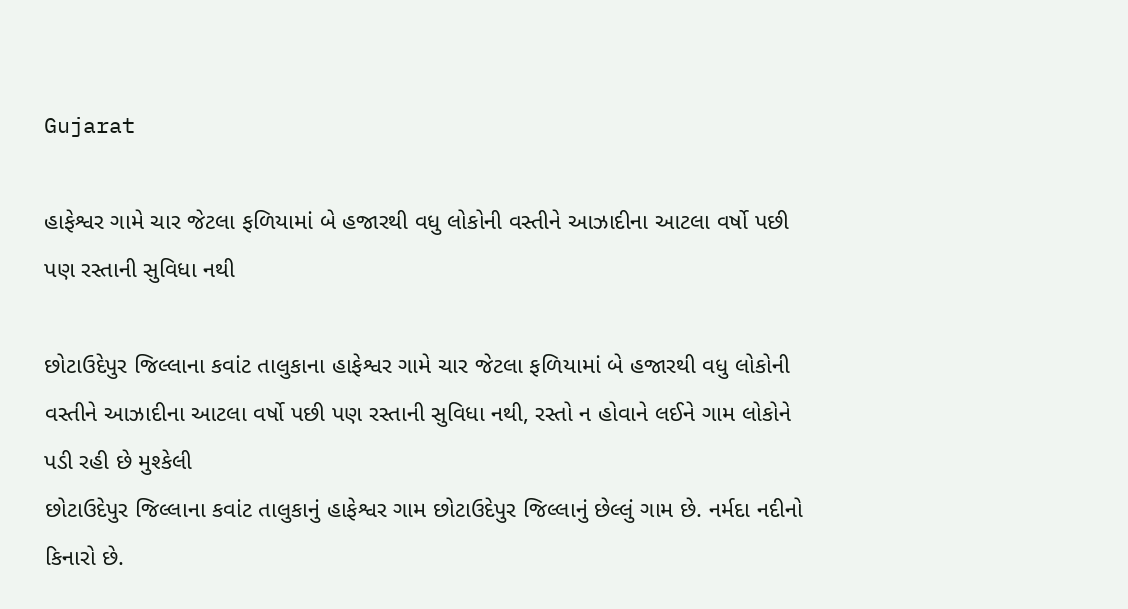Gujarat

હાફેશ્વર ગામે ચાર જેટલા ફળિયામાં બે હજારથી વધુ લોકોની વસ્તીને આઝાદીના આટલા વર્ષો પછી પણ રસ્તાની સુવિધા નથી

છોટાઉદેપુર જિલ્લાના કવાંટ તાલુકાના હાફેશ્વર ગામે ચાર જેટલા ફળિયામાં બે હજારથી વધુ લોકોની વસ્તીને આઝાદીના આટલા વર્ષો પછી પણ રસ્તાની સુવિધા નથી, રસ્તો ન હોવાને લઈને ગામ લોકોને પડી રહી છે મુશ્કેલી
છોટાઉદેપુર જિલ્લાના કવાંટ તાલુકાનું હાફેશ્વર ગામ છોટાઉદેપુર જિલ્લાનું છેલ્લું ગામ છે. નર્મદા નદીનો કિનારો છે.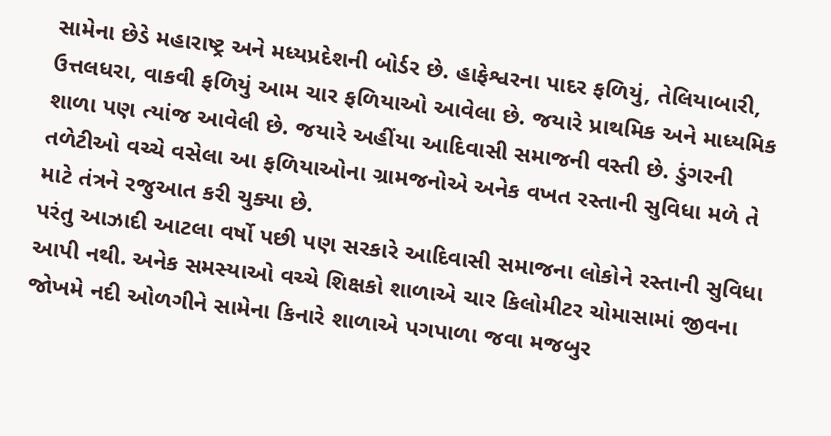સામેના છેડે મહારાષ્ટ્ર અને મધ્યપ્રદેશની બોર્ડર છે. હાફેશ્વરના પાદર ફળિયું, તેલિયાબારી, ઉત્તલધરા, વાકવી ફળિયું આમ ચાર ફળિયાઓ આવેલા છે. જયારે પ્રાથમિક અને માધ્યમિક શાળા પણ ત્યાંજ આવેલી છે. જયારે અહીંયા આદિવાસી સમાજની વસ્તી છે. ડુંગરની તળેટીઓ વચ્ચે વસેલા આ ફળિયાઓના ગ્રામજનોએ અનેક વખત રસ્તાની સુવિધા મળે તે માટે તંત્રને રજુઆત કરી ચુક્યા છે.
પરંતુ આઝાદી આટલા વર્ષો પછી પણ સરકારે આદિવાસી સમાજના લોકોને રસ્તાની સુવિધા આપી નથી. અનેક સમસ્યાઓ વચ્ચે શિક્ષકો શાળાએ ચાર કિલોમીટર ચોમાસામાં જીવના જોખમે નદી ઓળગીને સામેના કિનારે શાળાએ પગપાળા જવા મજબુર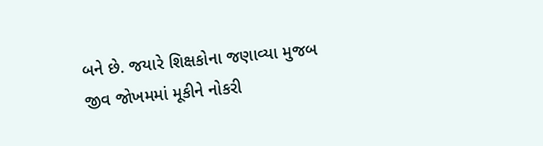બને છે. જયારે શિક્ષકોના જણાવ્યા મુજબ જીવ જોખમમાં મૂકીને નોકરી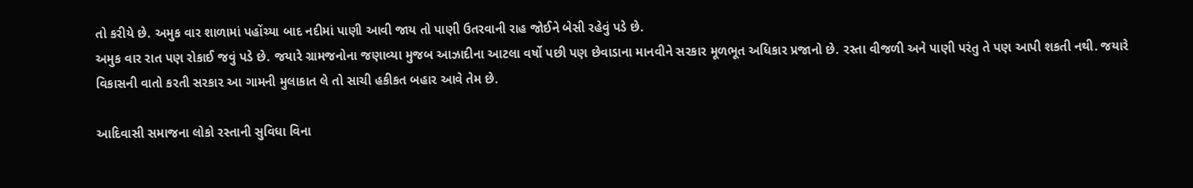તો કરીયે છે. અમુક વાર શાળામાં પહોંચ્યા બાદ નદીમાં પાણી આવી જાય તો પાણી ઉતરવાની રાહ જોઈને બેસી રહેવું પડે છે.
અમુક વાર રાત પણ રોકાઈ જવું પડે છે. જયારે ગ્રામજનોના જણાવ્યા મુજબ આઝાદીના આટલા વર્ષો પછી પણ છેવાડાના માનવીને સરકાર મૂળભૂત અધિકાર પ્રજાનો છે. રસ્તા વીજળી અને પાણી પરંતુ તે પણ આપી શકતી નથી. જયારે વિકાસની વાતો કરતી સરકાર આ ગામની મુલાકાત લે તો સાચી હકીકત બહાર આવે તેમ છે.

આદિવાસી સમાજના લોકો રસ્તાની સુવિધા વિના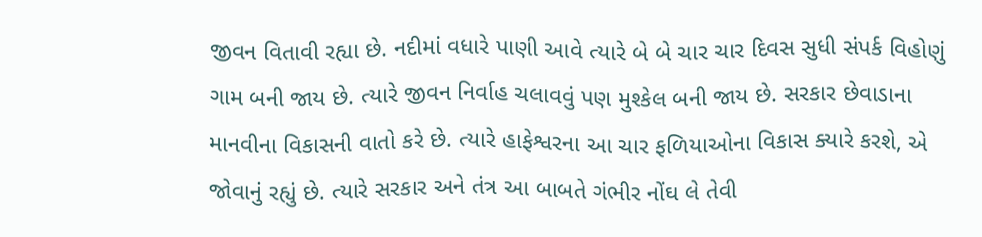જીવન વિતાવી રહ્યા છે. નદીમાં વધારે પાણી આવે ત્યારે બે બે ચાર ચાર દિવસ સુધી સંપર્ક વિહોણું ગામ બની જાય છે. ત્યારે જીવન નિર્વાહ ચલાવવું પણ મુશ્કેલ બની જાય છે. સરકાર છેવાડાના માનવીના વિકાસની વાતો કરે છે. ત્યારે હાફેશ્વરના આ ચાર ફળિયાઓના વિકાસ ક્યારે કરશે, એ જોવાનું રહ્યું છે. ત્યારે સરકાર અને તંત્ર આ બાબતે ગંભીર નોંઘ લે તેવી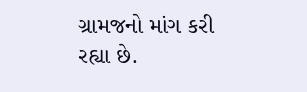ગ્રામજનો માંગ કરી રહ્યા છે.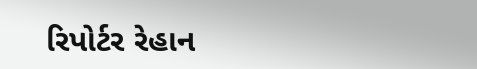રિપોર્ટર રેહાન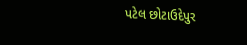પટેલ છોટાઉદેપુર